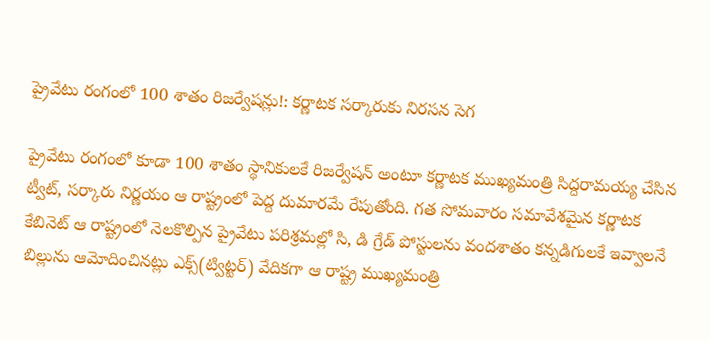ప్రైవేటు రంగంలో 100 శాతం రిజర్వేషన్లు!: కర్ణాటక సర్కారుకు నిరసన సెగ

ప్రైవేటు రంగంలో కూడా 100 శాతం స్థానికులకే రిజర్వేషన్ అంటూ కర్ణాటక ముఖ్యమంత్రి సిద్దరామయ్య చేసిన ట్వీట్, సర్కారు నిర్ణయం ఆ రాష్ట్రంలో పెద్ద దుమారమే రేపుతోంది. గత సోమవారం సమావేశమైన కర్ణాటక కేబినెట్ ఆ రాష్ట్రంలో నెలకొల్పిన ప్రైవేటు పరిశ్రమల్లో సి, డి గ్రేడ్‌ పోస్టులను వందశాతం కన్నడిగులకే ఇవ్వాలనే బిల్లును ఆమోదించినట్లు ఎక్స్‌(ట్విట్టర్) వేదికగా ఆ రాష్ట్ర ముఖ్యమంత్రి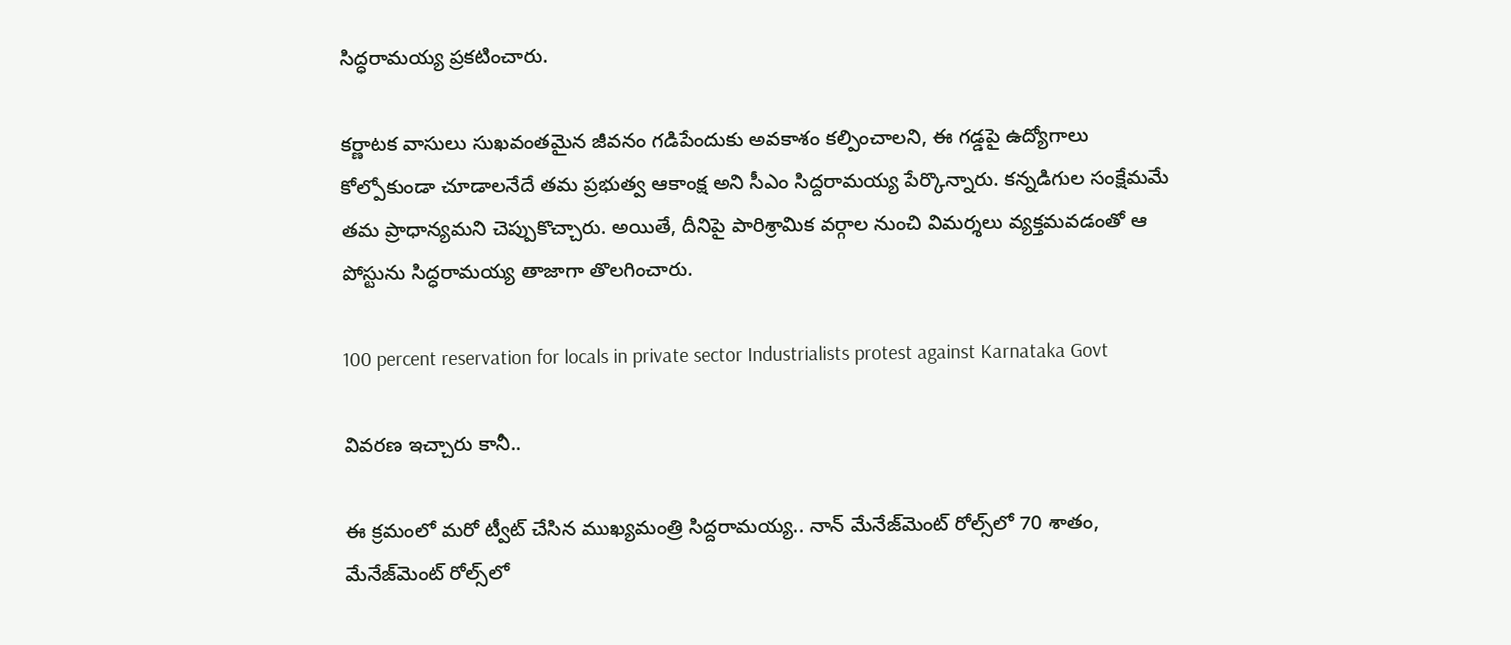సిద్ధరామయ్య ప్రకటించారు.

కర్ణాటక వాసులు సుఖవంతమైన జీవనం గడిపేందుకు అవకాశం కల్పించాలని, ఈ గడ్డపై ఉద్యోగాలు కోల్పోకుండా చూడాలనేదే తమ ప్రభుత్వ ఆకాంక్ష అని సీఎం సిద్దరామయ్య పేర్కొన్నారు. కన్నడిగుల సంక్షేమమే తమ ప్రాధాన్యమని చెప్పుకొచ్చారు. అయితే, దీనిపై పారిశ్రామిక వర్గాల నుంచి విమర్శలు వ్యక్తమవడంతో ఆ పోస్టును సిద్ధరామయ్య తాజాగా తొలగించారు.

100 percent reservation for locals in private sector Industrialists protest against Karnataka Govt

వివరణ ఇచ్చారు కానీ..

ఈ క్రమంలో మరో ట్వీట్ చేసిన ముఖ్యమంత్రి సిద్దరామయ్య.. నాన్‌ మేనేజ్‌మెంట్ రోల్స్‌లో 70 శాతం, మేనేజ్‌మెంట్ రోల్స్‌లో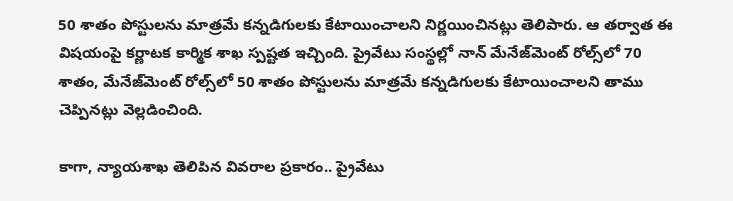50 శాతం పోస్టులను మాత్రమే కన్నడిగులకు కేటాయించాలని నిర్ణయించినట్లు తెలిపారు. ఆ తర్వాత ఈ విషయంపై కర్ణాటక కార్మిక శాఖ స్పష్టత ఇచ్చింది. ప్రైవేటు సంస్థల్లో నాన్‌ మేనేజ్‌మెంట్ రోల్స్‌లో 70 శాతం, మేనేజ్‌మెంట్ రోల్స్‌లో 50 శాతం పోస్టులను మాత్రమే కన్నడిగులకు కేటాయించాలని తాము చెప్పినట్లు వెల్లడించింది.

కాగా, న్యాయశాఖ తెలిపిన వివరాల ప్రకారం.. ప్రైవేటు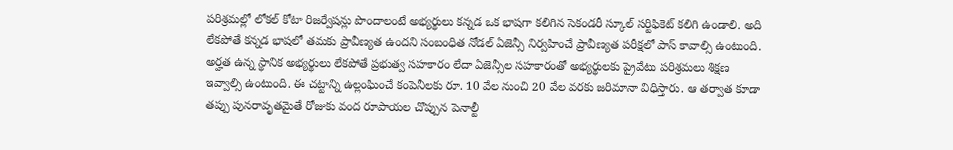పరిశ్రమల్లో లోకల్‌ కోటా రిజర్వేషన్లు పొందాలంటే అభ్యర్థులు కన్నడ ఒక భాషగా కలిగిన సెకండరీ స్కూల్‌ సర్టిఫికెట్‌ కలిగి ఉండాలి. అది లేకపోతే కన్నడ భాషలో తమకు ప్రావీణ్యత ఉందని సంబంధిత నోడల్‌ ఏజెన్సీ నిర్వహించే ప్రావీణ్యత పరీక్షలో పాస్‌ కావాల్సి ఉంటుంది. అర్హత ఉన్న స్థానిక అభ్యర్థులు లేకపోతే ప్రభుత్వ సహకారం లేదా ఏజెన్సీల సహకారంతో అభ్యర్థులకు ప్రైవేటు పరిశ్రమలు శిక్షణ ఇవ్వాల్సి ఉంటుంది. ఈ చట్టాన్ని ఉల్లంఘించే కంపెనీలకు రూ. 10 వేల నుంచి 20 వేల వరకు జరిమానా విధిస్తారు. ఆ తర్వాత కూడా తప్పు పునరావృతమైతే రోజుకు వంద రూపాయల చొప్పున పెనాల్టీ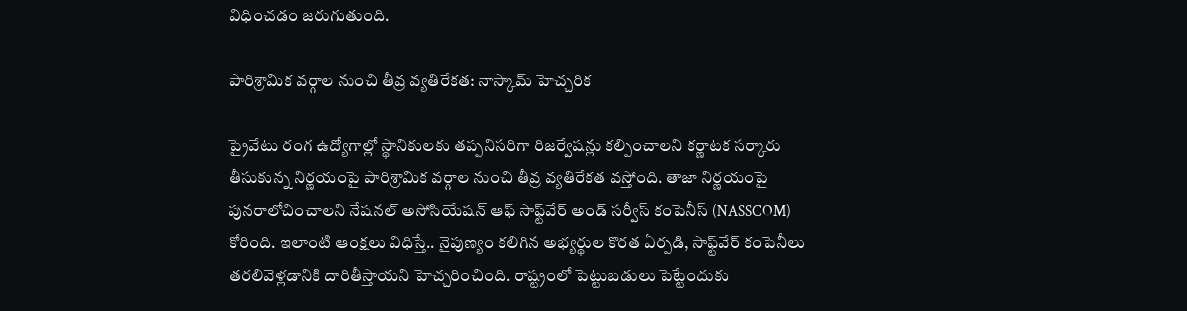విధించడం జరుగుతుంది.

పారిశ్రామిక వర్గాల నుంచి తీవ్ర వ్యతిరేకత: నాస్కామ్ హెచ్చరిక

ప్రైవేటు రంగ ఉద్యోగాల్లో స్థానికులకు తప్పనిసరిగా రిజర్వేషన్లు కల్పించాలని కర్ణాటక సర్కారు తీసుకున్న నిర్ణయంపై పారిశ్రామిక వర్గాల నుంచి తీవ్ర వ్యతిరేకత వస్తోంది. తాజా నిర్ణయంపై పునరాలోచించాలని నేషనల్ అసోసియేషన్ ఆఫ్ సాఫ్ట్‌వేర్ అండ్ సర్వీస్ కంపెనీస్ (NASSCOM) కోరింది. ఇలాంటి ఆంక్షలు విధిస్తే.. నైపుణ్యం కలిగిన అభ్యర్థుల కొరత ఏర్పడి, సాఫ్ట్‌వేర్ కంపెనీలు తరలివెళ్లడానికి దారితీస్తాయని హెచ్చరించింది. రాష్ట్రంలో పెట్టుబడులు పెట్టేందుకు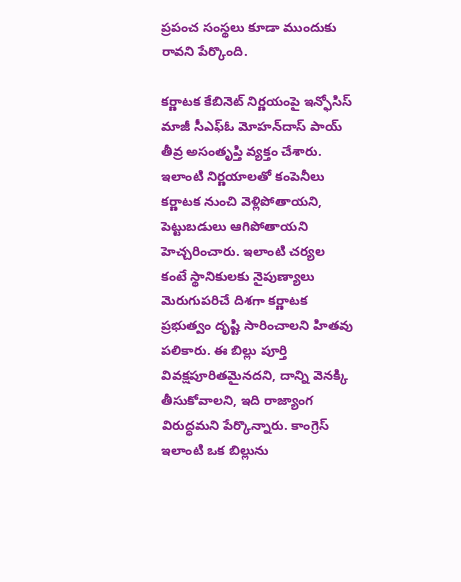ప్రపంచ సంస్థలు కూడా ముందుకు రావని పేర్కొంది.

కర్ణాటక కేబినెట్‌ నిర్ణయంపై ఇన్ఫోసిస్ మాజీ సీఎఫ్‌ఓ మోహన్‌దాస్‌ పాయ్‌ తీవ్ర అసంతృప్తి వ్యక్తం చేశారు. ఇలాంటి నిర్ణయాలతో కంపెనీలు కర్ణాటక నుంచి వెళ్లిపోతాయని, పెట్టుబడులు ఆగిపోతాయని హెచ్చరించారు. ఇలాంటి చర్యల కంటే స్థానికులకు నైపుణ్యాలు మెరుగుపరిచే దిశగా కర్ణాటక ప్రభుత్వం దృష్టి సారించాలని హితవు పలికారు. ఈ బిల్లు పూర్తి వివక్షపూరితమైనదని, దాన్ని వెనక్కి తీసుకోవాలని, ఇది రాజ్యాంగ విరుద్ధమని పేర్కొన్నారు. కాంగ్రెస్ ఇలాంటి ఒక బిల్లును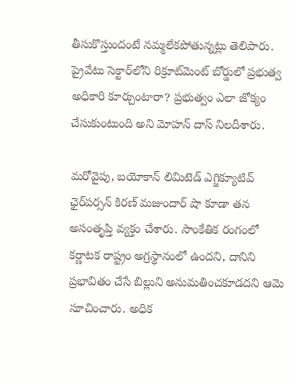తీసుకొస్తుందంటే నమ్మలేకపోతున్నట్లు తెలిపారు. ప్రైవేటు సెక్టార్‌లోని రిక్రూట్‌మెంట్ బోర్డులో ప్రభుత్వ అధికారి కూర్చుంటారా? ప్రభుత్వం ఎలా జోక్యం చేసుకుంటుంది అని మోహన్ దాస్ నిలదీశారు.

మరోవైపు, బయోకాన్ లిమిటెడ్‌ ఎగ్జిక్యూటివ్ ఛైర్‌పర్సన్ కిరణ్ మజుందార్‌ షా కూడా తన అసంతృప్తి వ్యక్తం చేశారు. సాంకేతిక రంగంలో కర్ణాటక రాష్ట్రం అగ్రస్థానంలో ఉందని, దానిని ప్రభావితం చేసే బిల్లుని అనుమతించకూడదని ఆమె సూచించారు. అధిక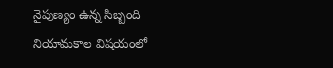నైపుణ్యం ఉన్న సిబ్బంది నియామకాల విషయంలో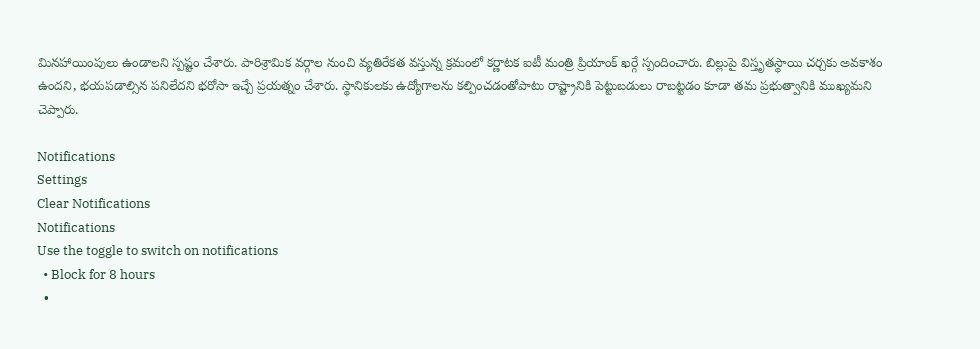మినహాయింపులు ఉండాలని స్పష్టం చేశారు. పారిశ్రామిక వర్గాల నుంచి వ్యతిరేకత వస్తున్న క్రమంలో కర్ణాటక ఐటీ మంత్రి ప్రియాంక్ ఖర్గే స్పందించారు. బిల్లుపై విస్తృతస్థాయి చర్చకు అవకాశం ఉందని, భయపడాల్సిన పనిలేదని భరోసా ఇచ్చే ప్రయత్నం చేశారు. స్థానికులకు ఉద్యోగాలను కల్పించడంతోపాటు రాష్ట్రానికి పెట్టుబడులు రాబట్టడం కూడా తమ ప్రభుత్వానికి ముఖ్యమని చెప్పారు.

Notifications
Settings
Clear Notifications
Notifications
Use the toggle to switch on notifications
  • Block for 8 hours
  •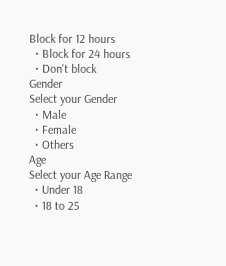Block for 12 hours
  • Block for 24 hours
  • Don't block
Gender
Select your Gender
  • Male
  • Female
  • Others
Age
Select your Age Range
  • Under 18
  • 18 to 25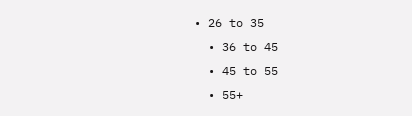• 26 to 35
  • 36 to 45
  • 45 to 55
  • 55+